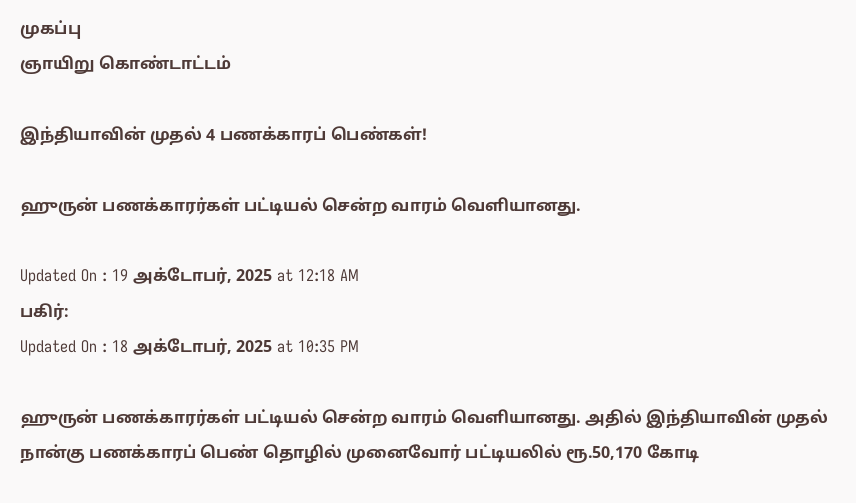முகப்பு
ஞாயிறு கொண்டாட்டம்

இந்தியாவின் முதல் 4 பணக்காரப் பெண்கள்!

ஹுருன் பணக்காரர்கள் பட்டியல் சென்ற வாரம் வெளியானது.

Updated On : 19 அக்டோபர், 2025 at 12:18 AM
பகிர்:
Updated On : 18 அக்டோபர், 2025 at 10:35 PM

ஹுருன் பணக்காரர்கள் பட்டியல் சென்ற வாரம் வெளியானது. அதில் இந்தியாவின் முதல் நான்கு பணக்காரப் பெண் தொழில் முனைவோர் பட்டியலில் ரூ.50,170 கோடி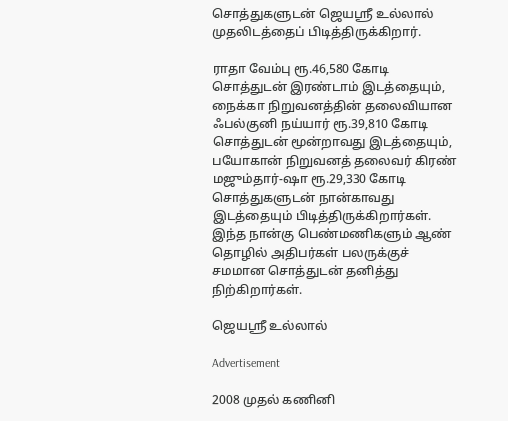சொத்துகளுடன் ஜெயஸ்ரீ உல்லால் முதலிடத்தைப் பிடித்திருக்கிறார்.

ராதா வேம்பு ரூ.46,580 கோடி சொத்துடன் இரண்டாம் இடத்தையும், நைக்கா நிறுவனத்தின் தலைவியான ஃபல்குனி நய்யார் ரூ.39,810 கோடி சொத்துடன் மூன்றாவது இடத்தையும், பயோகான் நிறுவனத் தலைவர் கிரண் மஜும்தார்-ஷா ரூ.29,330 கோடி சொத்துகளுடன் நான்காவது இடத்தையும் பிடித்திருக்கிறார்கள். இந்த நான்கு பெண்மணிகளும் ஆண் தொழில் அதிபர்கள் பலருக்குச் சமமான சொத்துடன் தனித்து நிற்கிறார்கள்.

ஜெயஸ்ரீ உல்லால்

Advertisement

2008 முதல் கணினி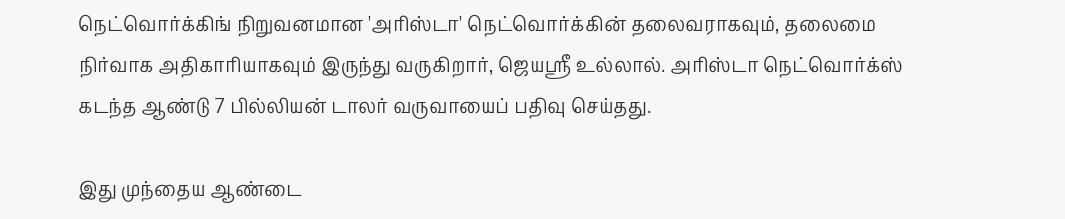நெட்வொர்க்கிங் நிறுவனமான 'அரிஸ்டா' நெட்வொர்க்கின் தலைவராகவும், தலைமை நிர்வாக அதிகாரியாகவும் இருந்து வருகிறார், ஜெயஸ்ரீ உல்லால். அரிஸ்டா நெட்வொர்க்ஸ் கடந்த ஆண்டு 7 பில்லியன் டாலர் வருவாயைப் பதிவு செய்தது.

இது முந்தைய ஆண்டை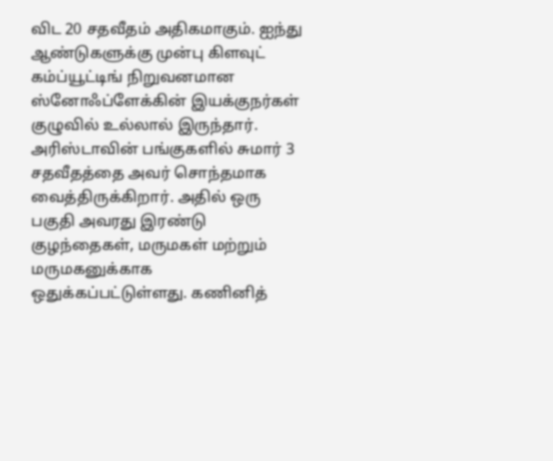விட 20 சதவீதம் அதிகமாகும். ஐந்து ஆண்டுகளுக்கு முன்பு கிளவுட் கம்ப்யூட்டிங் நிறுவனமான ஸ்னோஃப்ளேக்கின் இயக்குநர்கள் குழுவில் உல்லால் இருந்தார். அரிஸ்டாவின் பங்குகளில் சுமார் 3 சதவீதத்தை அவர் சொந்தமாக வைத்திருக்கிறார். அதில் ஒரு பகுதி அவரது இரண்டு குழந்தைகள், மருமகள் மற்றும் மருமகனுக்காக ஒதுக்கப்பட்டுள்ளது. கணினித்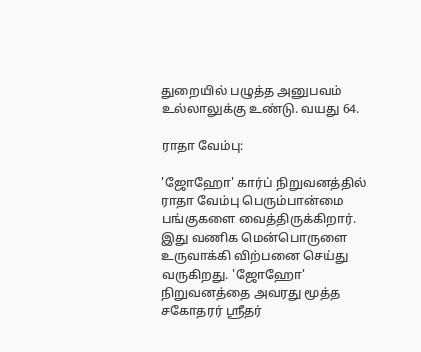துறையில் பழுத்த அனுபவம் உல்லாலுக்கு உண்டு. வயது 64.

ராதா வேம்பு:

'ஜோஹோ' கார்ப் நிறுவனத்தில் ராதா வேம்பு பெரும்பான்மை பங்குகளை வைத்திருக்கிறார். இது வணிக மென்பொருளை உருவாக்கி விற்பனை செய்து வருகிறது. 'ஜோஹோ' நிறுவனத்தை அவரது மூத்த சகோதரர் ஸ்ரீதர்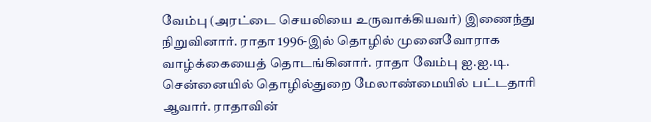வேம்பு (அரட்டை செயலியை உருவாக்கியவர்) இணைந்து நிறுவினார். ராதா 1996-இல் தொழில் முனைவோராக வாழ்க்கையைத் தொடங்கினார். ராதா வேம்பு ஐ.ஐ.டி. சென்னையில் தொழில்துறை மேலாண்மையில் பட்டதாரி ஆவார். ராதாவின்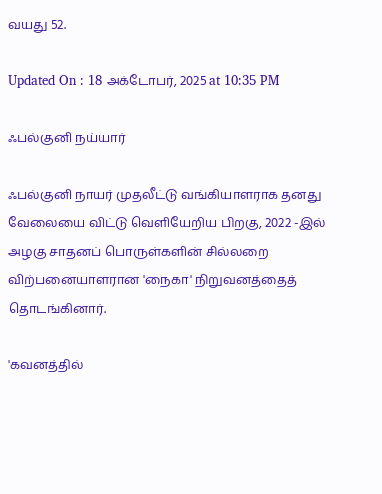வயது 52.

Updated On : 18 அக்டோபர், 2025 at 10:35 PM

ஃபல்குனி நய்யார்

ஃபல்குனி நாயர் முதலீட்டு வங்கியாளராக தனது வேலையை விட்டு வெளியேறிய பிறகு, 2022 -இல் அழகு சாதனப் பொருள்களின் சில்லறை விற்பனையாளரான 'நைகா' நிறுவனத்தைத் தொடங்கினார்.

'கவனத்தில்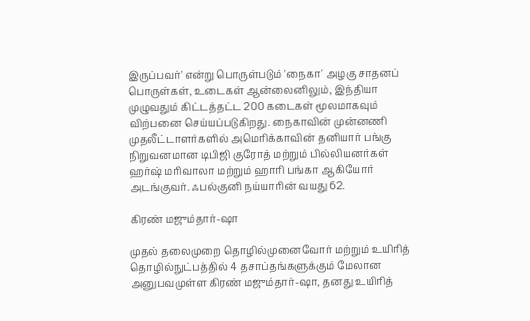இருப்பவர்' என்று பொருள்படும் 'நைகா' அழகு சாதனப் பொருள்கள், உடைகள் ஆன்லைனிலும், இந்தியா முழுவதும் கிட்டத்தட்ட 200 கடைகள் மூலமாகவும் விற்பனை செய்யப்படுகிறது. நைகாவின் முன்னணி முதலீட்டாளர்களில் அமெரிக்காவின் தனியார் பங்கு நிறுவனமான டிபிஜி குரோத் மற்றும் பில்லியனர்கள் ஹர்ஷ் மரிவாலா மற்றும் ஹாரி பங்கா ஆகியோர் அடங்குவர். ஃபல்குனி நய்யாரின் வயது 62.

கிரண் மஜும்தார்-ஷா

முதல் தலைமுறை தொழில்முனைவோர் மற்றும் உயிரித் தொழில்நுட்பத்தில் 4 தசாப்தங்களுக்கும் மேலான அனுபவமுள்ள கிரண் மஜும்தார்-ஷா, தனது உயிரித்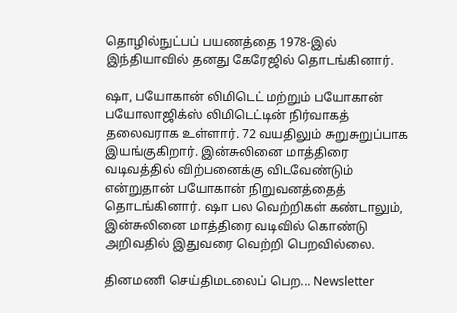தொழில்நுட்பப் பயணத்தை 1978-இல் இந்தியாவில் தனது கேரேஜில் தொடங்கினார்.

ஷா, பயோகான் லிமிடெட் மற்றும் பயோகான் பயோலாஜிக்ஸ் லிமிடெட்டின் நிர்வாகத் தலைவராக உள்ளார். 72 வயதிலும் சுறுசுறுப்பாக இயங்குகிறார். இன்சுலினை மாத்திரை வடிவத்தில் விற்பனைக்கு விடவேண்டும் என்றுதான் பயோகான் நிறுவனத்தைத் தொடங்கினார். ஷா பல வெற்றிகள் கண்டாலும், இன்சுலினை மாத்திரை வடிவில் கொண்டு அறிவதில் இதுவரை வெற்றி பெறவில்லை.

தினமணி செய்திமடலைப் பெற... Newsletter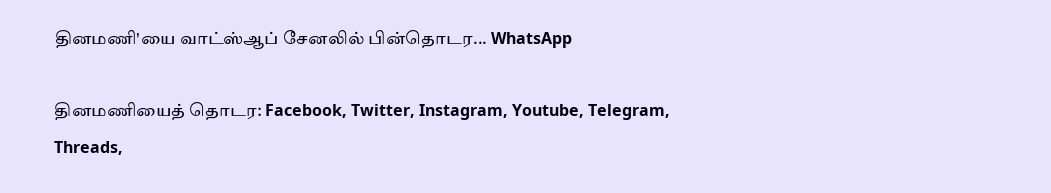தினமணி'யை வாட்ஸ்ஆப் சேனலில் பின்தொடர... WhatsApp

தினமணியைத் தொடர: Facebook, Twitter, Instagram, Youtube, Telegram, Threads,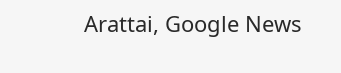Arattai, Google News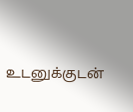உடனுக்குடன்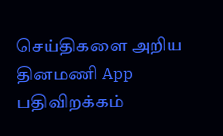செய்திகளை அறிய தினமணி App பதிவிறக்கம்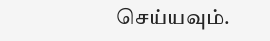செய்யவும்.